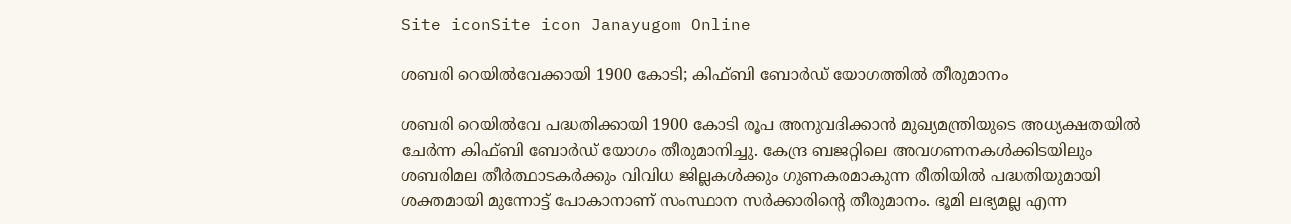Site iconSite icon Janayugom Online

ശബരി റെയിൽവേക്കായി 1900 കോടി; കിഫ്ബി ബോർഡ് യോഗത്തിൽ തീരുമാനം

ശബരി റെയിൽവേ പദ്ധതിക്കായി 1900 കോടി രൂപ അനുവദിക്കാൻ മുഖ്യമന്ത്രിയുടെ അധ്യക്ഷതയിൽ ചേർന്ന കിഫ്ബി ബോർഡ് യോഗം തീരുമാനിച്ചു. കേന്ദ്ര ബജറ്റിലെ അവഗണനകൾക്കിടയിലും ശബരിമല തീർത്ഥാടകർക്കും വിവിധ ജില്ലകൾക്കും ഗുണകരമാകുന്ന രീതിയിൽ പദ്ധതിയുമായി ശക്തമായി മുന്നോട്ട് പോകാനാണ് സംസ്ഥാന സർക്കാരിന്റെ തീരുമാനം. ഭൂമി ലഭ്യമല്ല എന്ന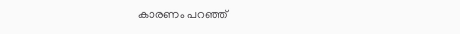കാരണം പറഞ്ഞ്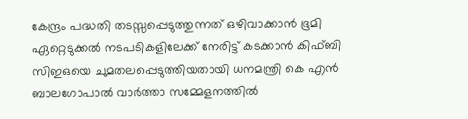കേന്ദ്രം പദ്ധതി തടസ്സപ്പെടുത്തുന്നത് ഒഴിവാക്കാൻ ഭൂമി ഏറ്റെടുക്കൽ നടപടികളിലേക്ക് നേരിട്ട് കടക്കാൻ കിഫ്ബി സിഇഒയെ ചുമതലപ്പെടുത്തിയതായി ധനമന്ത്രി കെ എൻ ബാലഗോപാൽ വാർത്താ സമ്മേളനത്തിൽ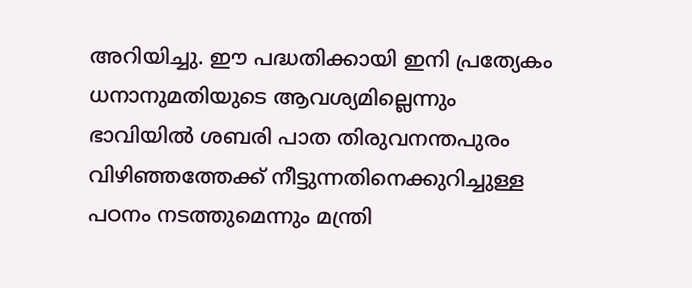അറിയിച്ചു. ഈ പദ്ധതിക്കായി ഇനി പ്രത്യേകം ധനാനുമതിയുടെ ആവശ്യമില്ലെന്നും ഭാവിയിൽ ശബരി പാത തിരുവനന്തപുരം വിഴിഞ്ഞത്തേക്ക് നീട്ടുന്നതിനെക്കുറിച്ചുള്ള പഠനം നടത്തുമെന്നും മന്ത്രി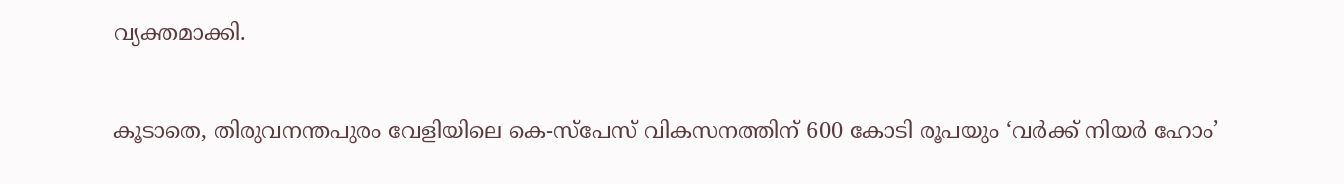വ്യക്തമാക്കി.

കൂടാതെ, തിരുവനന്തപുരം വേളിയിലെ കെ-സ്പേസ് വികസനത്തിന് 600 കോടി രൂപയും ‘വർക്ക് നിയർ ഹോം’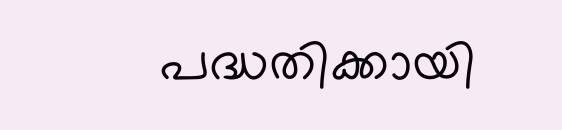പദ്ധതിക്കായി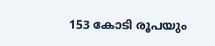153 കോടി രൂപയും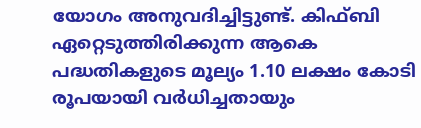യോഗം അനുവദിച്ചിട്ടുണ്ട്. കിഫ്ബി ഏറ്റെടുത്തിരിക്കുന്ന ആകെ പദ്ധതികളുടെ മൂല്യം 1.10 ലക്ഷം കോടി രൂപയായി വർധിച്ചതായും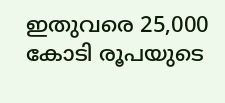ഇതുവരെ 25,000 കോടി രൂപയുടെ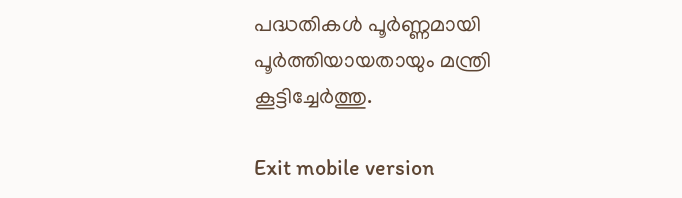പദ്ധതികൾ പൂർണ്ണമായി പൂർത്തിയായതായും മന്ത്രി കൂട്ടിച്ചേർത്തു.

Exit mobile version